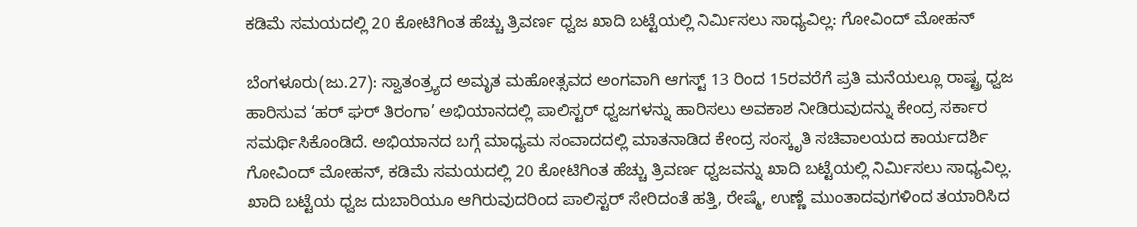ಕಡಿಮೆ ಸಮಯದಲ್ಲಿ 20 ಕೋಟಿಗಿಂತ ಹೆಚ್ಚು ತ್ರಿವರ್ಣ ಧ್ವಜ ಖಾದಿ ಬಟ್ಟೆಯಲ್ಲಿ ನಿರ್ಮಿಸಲು ಸಾಧ್ಯವಿಲ್ಲ: ಗೋವಿಂದ್‌ ಮೋಹನ್‌

ಬೆಂಗಳೂರು(ಜು.27): ಸ್ವಾತಂತ್ರ್ಯದ ಅಮೃತ ಮಹೋತ್ಸವದ ಅಂಗವಾಗಿ ಆಗಸ್ಟ್‌ 13 ರಿಂದ 15ರವರೆಗೆ ಪ್ರತಿ ಮನೆಯಲ್ಲೂ ರಾಷ್ಟ್ರ ಧ್ವಜ ಹಾರಿಸುವ ‘ಹರ್‌ ಘರ್‌ ತಿರಂಗಾ’ ಅಭಿಯಾನದಲ್ಲಿ ಪಾಲಿಸ್ಟರ್‌ ಧ್ವಜಗಳನ್ನು ಹಾರಿಸಲು ಅವಕಾಶ ನೀಡಿರುವುದನ್ನು ಕೇಂದ್ರ ಸರ್ಕಾರ ಸಮರ್ಥಿಸಿಕೊಂಡಿದೆ. ಅಭಿಯಾನದ ಬಗ್ಗೆ ಮಾಧ್ಯಮ ಸಂವಾದದಲ್ಲಿ ಮಾತನಾಡಿದ ಕೇಂದ್ರ ಸಂಸ್ಕೃತಿ ಸಚಿವಾಲಯದ ಕಾರ್ಯದರ್ಶಿ ಗೋವಿಂದ್‌ ಮೋಹನ್‌, ಕಡಿಮೆ ಸಮಯದಲ್ಲಿ 20 ಕೋಟಿಗಿಂತ ಹೆಚ್ಚು ತ್ರಿವರ್ಣ ಧ್ವಜವನ್ನು ಖಾದಿ ಬಟ್ಟೆಯಲ್ಲಿ ನಿರ್ಮಿಸಲು ಸಾಧ್ಯವಿಲ್ಲ. ಖಾದಿ ಬಟ್ಟೆಯ ಧ್ವಜ ದುಬಾರಿಯೂ ಆಗಿರುವುದರಿಂದ ಪಾಲಿಸ್ಟರ್‌ ಸೇರಿದಂತೆ ಹತ್ತಿ, ರೇಷ್ಮೆ, ಉಣ್ಣೆ ಮುಂತಾದವುಗಳಿಂದ ತಯಾರಿಸಿದ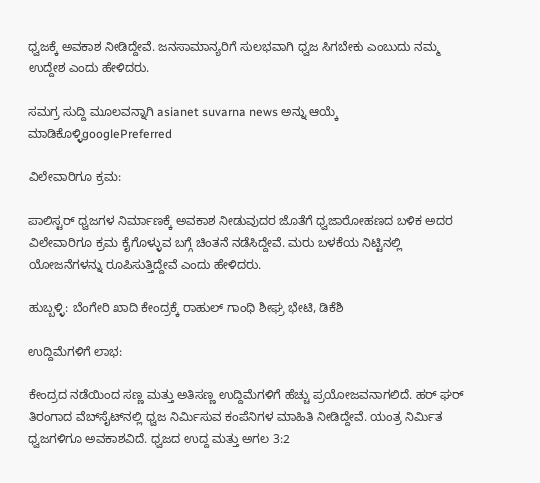ಧ್ವಜಕ್ಕೆ ಅವಕಾಶ ನೀಡಿದ್ದೇವೆ. ಜನಸಾಮಾನ್ಯರಿಗೆ ಸುಲಭವಾಗಿ ಧ್ವಜ ಸಿಗಬೇಕು ಎಂಬುದು ನಮ್ಮ ಉದ್ದೇಶ ಎಂದು ಹೇಳಿದರು.

ಸಮಗ್ರ ಸುದ್ದಿ ಮೂಲವನ್ನಾಗಿ asianet suvarna news ಅನ್ನು ಆಯ್ಕೆ ಮಾಡಿಕೊಳ್ಳಿgooglePreferred

ವಿಲೇವಾರಿಗೂ ಕ್ರಮ:

ಪಾಲಿಸ್ಟರ್‌ ಧ್ವಜಗಳ ನಿರ್ಮಾಣಕ್ಕೆ ಅವಕಾಶ ನೀಡುವುದರ ಜೊತೆಗೆ ಧ್ವಜಾರೋಹಣದ ಬಳಿಕ ಅದರ ವಿಲೇವಾರಿಗೂ ಕ್ರಮ ಕೈಗೊಳ್ಳುವ ಬಗ್ಗೆ ಚಿಂತನೆ ನಡೆಸಿದ್ದೇವೆ. ಮರು ಬಳಕೆಯ ನಿಟ್ಟಿನಲ್ಲಿ ಯೋಜನೆಗಳನ್ನು ರೂಪಿಸುತ್ತಿದ್ದೇವೆ ಎಂದು ಹೇಳಿದರು.

ಹುಬ್ಬಳ್ಳಿ: ಬೆಂಗೇರಿ ಖಾದಿ ಕೇಂದ್ರಕ್ಕೆ ರಾಹುಲ್‌ ಗಾಂಧಿ ಶೀಘ್ರ ಭೇಟಿ, ಡಿಕೆಶಿ

ಉದ್ದಿಮೆಗಳಿಗೆ ಲಾಭ:

ಕೇಂದ್ರದ ನಡೆಯಿಂದ ಸಣ್ಣ ಮತ್ತು ಅತಿಸಣ್ಣ ಉದ್ದಿಮೆಗಳಿಗೆ ಹೆಚ್ಚು ಪ್ರಯೋಜವನಾಗಲಿದೆ. ಹರ್‌ ಘರ್‌ ತಿರಂಗಾದ ವೆಬ್‌ಸೈಟ್‌ನಲ್ಲಿ ಧ್ವಜ ನಿರ್ಮಿಸುವ ಕಂಪೆನಿಗಳ ಮಾಹಿತಿ ನೀಡಿದ್ದೇವೆ. ಯಂತ್ರ ನಿರ್ಮಿತ ಧ್ವಜಗಳಿಗೂ ಅವಕಾಶವಿದೆ. ಧ್ವಜದ ಉದ್ದ ಮತ್ತು ಅಗಲ 3:2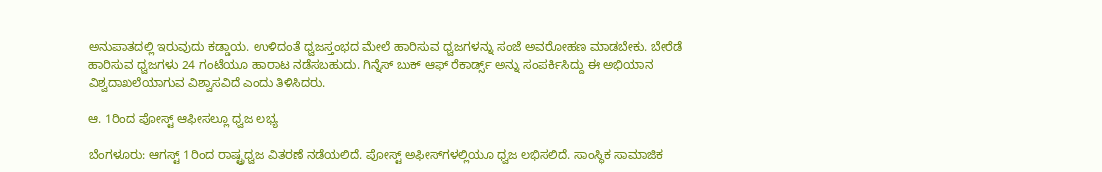ಅನುಪಾತದಲ್ಲಿ ಇರುವುದು ಕಡ್ಡಾಯ. ಉಳಿದಂತೆ ಧ್ವಜಸ್ತಂಭದ ಮೇಲೆ ಹಾರಿಸುವ ಧ್ವಜಗಳನ್ನು ಸಂಜೆ ಅವರೋಹಣ ಮಾಡಬೇಕು. ಬೇರೆಡೆ ಹಾರಿಸುವ ಧ್ವಜಗಳು 24 ಗಂಟೆಯೂ ಹಾರಾಟ ನಡೆಸಬಹುದು. ಗಿನ್ನೆಸ್‌ ಬುಕ್‌ ಆಫ್‌ ರೆಕಾರ್ಡ್ಸ್ ಅನ್ನು ಸಂಪರ್ಕಿಸಿದ್ದು ಈ ಅಭಿಯಾನ ವಿಶ್ವದಾಖಲೆಯಾಗುವ ವಿಶ್ವಾಸವಿದೆ ಎಂದು ತಿಳಿಸಿದರು.

ಆ. 1ರಿಂದ ಪೋಸ್ಟ್‌ ಆಫೀಸಲ್ಲೂ ಧ್ವಜ ಲಭ್ಯ

ಬೆಂಗಳೂರು: ಆಗಸ್ಟ್‌ 1ರಿಂದ ರಾಷ್ಟ್ರಧ್ವಜ ವಿತರಣೆ ನಡೆಯಲಿದೆ. ಪೋಸ್ಟ್‌ ಅಫೀಸ್‌ಗಳಲ್ಲಿಯೂ ಧ್ವಜ ಲಭಿಸಲಿದೆ. ಸಾಂಸ್ಥಿಕ ಸಾಮಾಜಿಕ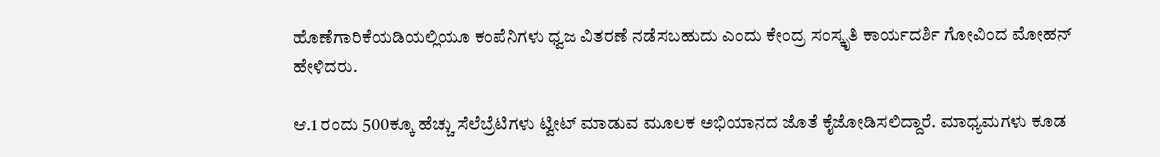ಹೊಣೆಗಾರಿಕೆಯಡಿಯಲ್ಲಿಯೂ ಕಂಪೆನಿಗಳು ಧ್ವಜ ವಿತರಣೆ ನಡೆಸಬಹುದು ಎಂದು ಕೇಂದ್ರ ಸಂಸ್ಕೃತಿ ಕಾರ್ಯದರ್ಶಿ ಗೋವಿಂದ ಮೋಹನ್‌ ಹೇಳಿದರು.

ಆ.1 ರಂದು 500ಕ್ಕೂ ಹೆಚ್ಚು ಸೆಲೆಬ್ರೆಟಿಗಳು ಟ್ವೀಟ್‌ ಮಾಡುವ ಮೂಲಕ ಅಭಿಯಾನದ ಜೊತೆ ಕೈಜೋಡಿಸಲಿದ್ದಾರೆ. ಮಾಧ್ಯಮಗಳು ಕೂಡ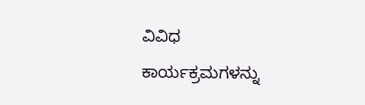ವಿವಿಧ ಕಾರ್ಯಕ್ರಮಗಳನ್ನು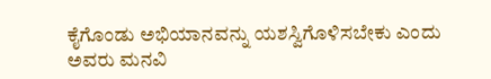ಕೈಗೊಂಡು ಅಭಿಯಾನವನ್ನು ಯಶಸ್ವಿಗೊಳಿಸಬೇಕು ಎಂದು ಅವರು ಮನವಿ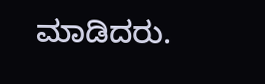ಮಾಡಿದರು.